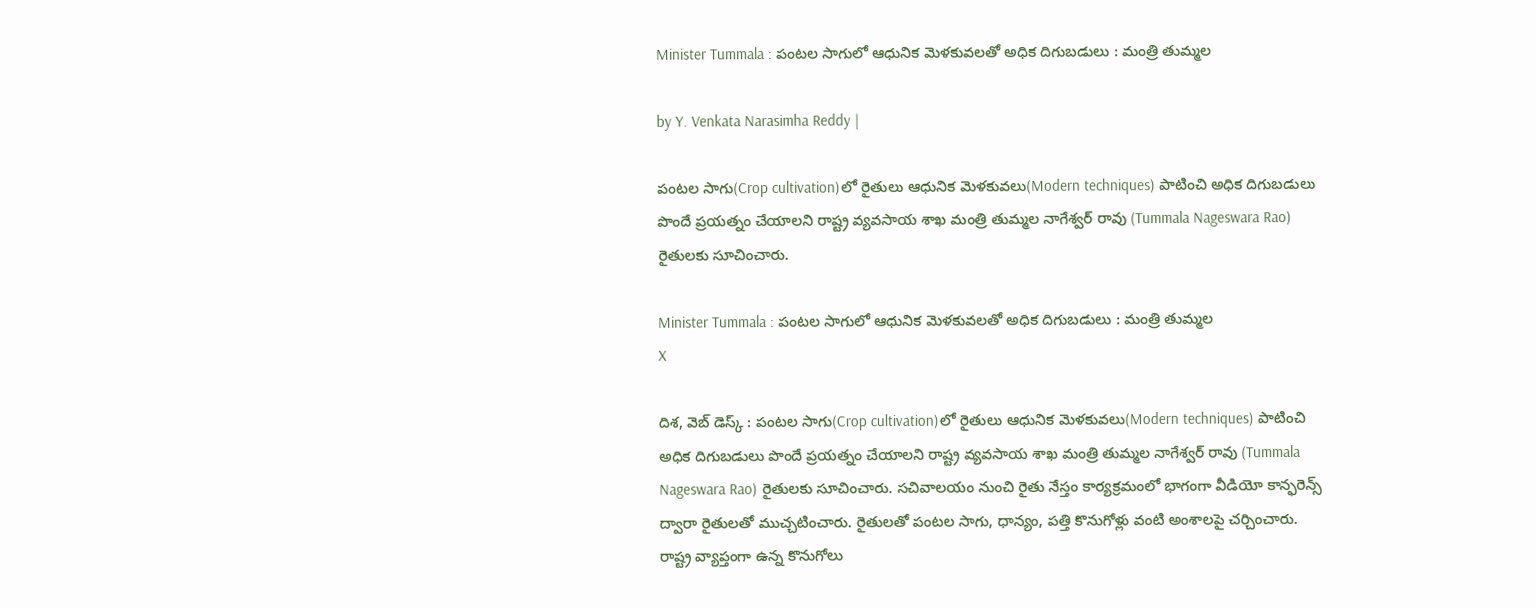Minister Tummala : పంటల సాగులో ఆధునిక మెళకువలతో అధిక దిగుబడులు : మంత్రి తుమ్మల

by Y. Venkata Narasimha Reddy |

పంటల సాగు(Crop cultivation)లో రైతులు ఆధునిక మెళకువలు(Modern techniques) పాటించి అధిక దిగుబడులు పొందే ప్రయత్నం చేయాలని రాష్ట్ర వ్యవసాయ శాఖ మంత్రి తుమ్మల నాగేశ్వర్ రావు (Tummala Nageswara Rao) రైతులకు సూచించారు.

Minister Tummala : పంటల సాగులో ఆధునిక మెళకువలతో అధిక దిగుబడులు : మంత్రి తుమ్మల
X

దిశ, వెబ్ డెస్క్ : పంటల సాగు(Crop cultivation)లో రైతులు ఆధునిక మెళకువలు(Modern techniques) పాటించి అధిక దిగుబడులు పొందే ప్రయత్నం చేయాలని రాష్ట్ర వ్యవసాయ శాఖ మంత్రి తుమ్మల నాగేశ్వర్ రావు (Tummala Nageswara Rao) రైతులకు సూచించారు. సచివాలయం నుంచి రైతు నేస్తం కార్యక్రమంలో భాగంగా వీడియో కాన్ఫరెన్స్ ద్వారా రైతులతో ముచ్చటించారు. రైతులతో పంటల సాగు, ధాన్యం, పత్తి కొనుగోళ్లు వంటి అంశాలపై చర్చించారు. రాష్ట్ర వ్యాప్తంగా ఉన్న కొనుగోలు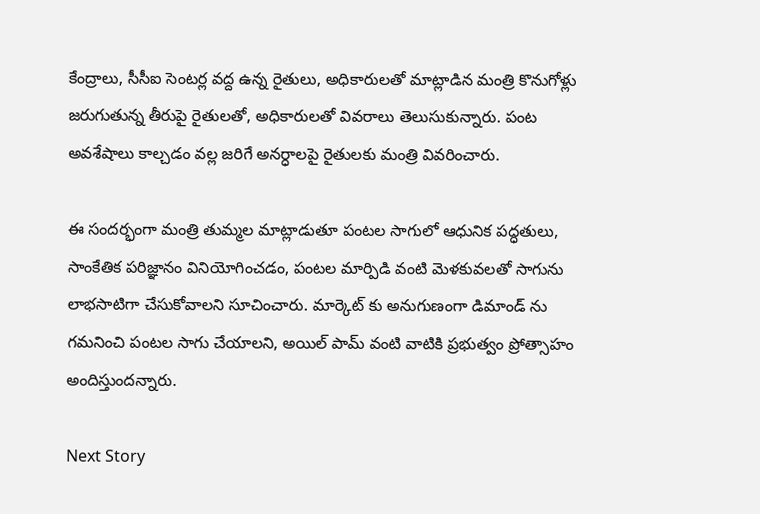కేంద్రాలు, సీసీఐ సెంటర్ల వద్ద ఉన్న రైతులు, అధికారులతో మాట్లాడిన మంత్రి కొనుగోళ్లు జరుగుతున్న తీరుపై రైతులతో, అధికారులతో వివరాలు తెలుసుకున్నారు. పంట అవశేషాలు కాల్చడం వల్ల జరిగే అనర్ధాలపై రైతులకు మంత్రి వివరించారు.

ఈ సందర్భంగా మంత్రి తుమ్మల మాట్లాడుతూ పంటల సాగులో ఆధునిక పద్ధతులు, సాంకేతిక పరిజ్ఞానం వినియోగించడం, పంటల మార్పిడి వంటి మెళకువలతో సాగును లాభసాటిగా చేసుకోవాలని సూచించారు. మార్కెట్ కు అనుగుణంగా డిమాండ్ ను గమనించి పంటల సాగు చేయాలని, అయిల్ పామ్ వంటి వాటికి ప్రభుత్వం ప్రోత్సాహం అందిస్తుందన్నారు.

Next Story